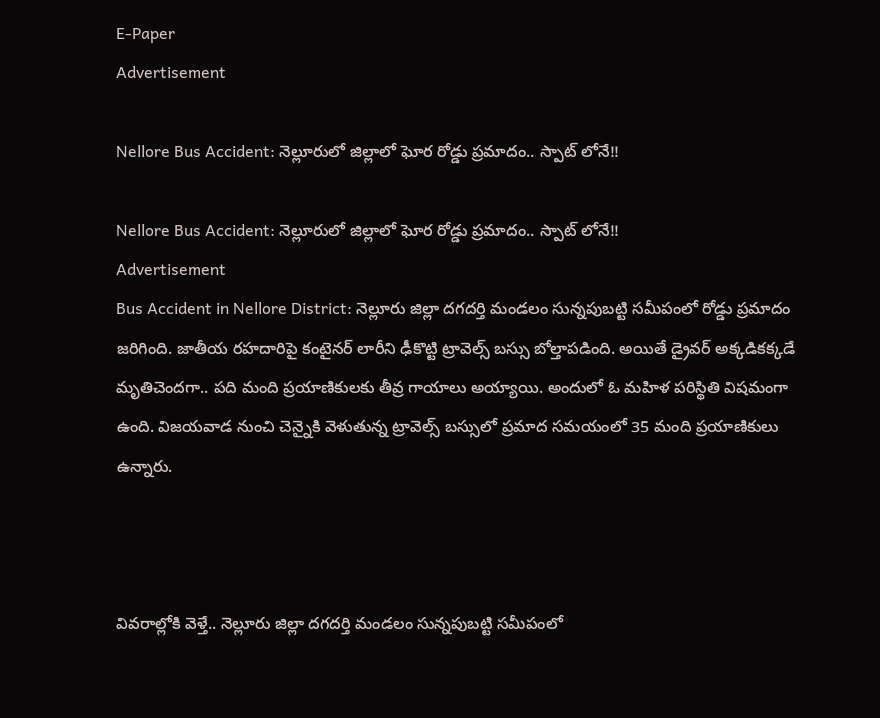E-Paper
Advertisement

Nellore Bus Accident: నెల్లూరులో జిల్లాలో ఘోర రోడ్డు ప్రమాదం.. స్పాట్ లోనే!!

Nellore Bus Accident: నెల్లూరులో జిల్లాలో ఘోర రోడ్డు ప్రమాదం.. స్పాట్ లోనే!!
Advertisement
Bus Accident in Nellore District: నెల్లూరు జిల్లా దగదర్తి మండలం సున్నపుబట్టి సమీపంలో రోడ్డు ప్రమాదం జరిగింది. జాతీయ రహదారిపై కంటైనర్ లారీని ఢీకొట్టి ట్రావెల్స్ బస్సు బోల్తాపడింది. అయితే డ్రైవర్ అక్కడికక్కడే మృతిచెందగా.. పది మంది ప్రయాణికులకు తీవ్ర గాయాలు అయ్యాయి. అందులో ఓ మహిళ పరిస్థితి విషమంగా ఉంది. విజయవాడ నుంచి చెన్నైకి వెళుతున్న ట్రావెల్స్ బస్సులో ప్రమాద సమయంలో 35 మంది ప్రయాణికులు ఉన్నారు.



వివరాల్లోకి వెళ్తే.. నెల్లూరు జిల్లా దగదర్తి మండలం సున్నపుబట్టి సమీపంలో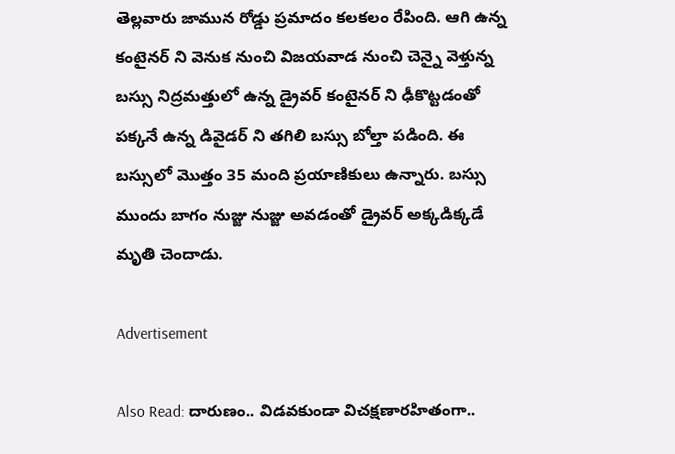తెల్లవారు జామున రోడ్డు ప్రమాదం కలకలం రేపింది. ఆగి ఉన్న కంటైనర్ ని వెనుక నుంచి విజయవాడ నుంచి చెన్నై వెళ్తున్న బస్సు నిద్రమత్తులో ఉన్న డ్రైవర్ కంటైనర్ ని ఢీకొట్టడంతో పక్కనే ఉన్న డివైడర్ ని తగిలి బస్సు బోల్తా పడింది. ఈ బస్సులో మొత్తం 35 మంది ప్రయాణికులు ఉన్నారు. బస్సు ముందు బాగం నుజ్జు నుజ్జు అవడంతో డ్రైవర్ అక్కడిక్కడే మృతి చెందాడు.

Advertisement

Also Read: దారుణం.. విడవకుండా విచక్షణారహితంగా..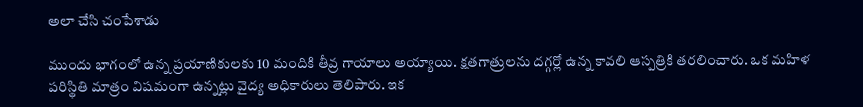అలా చేసి చంపేశాడు

ముందు భాగంలో ఉన్న ప్రయాణికులకు 10 మందికి తీవ్ర గాయాలు అయ్యాయి. క్షతగాత్రులను దగ్గర్లో ఉన్న కావలి ఆస్పత్రికి తరలించారు. ఒక మహిళ పరిస్థితి మాత్రం విషమంగా ఉన్నట్లు వైద్య అధికారులు తెలిపారు. ఇక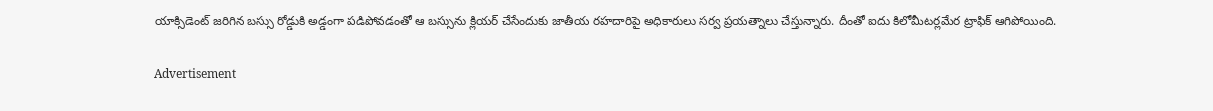యాక్సిడెంట్ జరిగిన బస్సు రోడ్డుకి అడ్డంగా పడిపోవడంతో ఆ బస్సును క్లియర్ చేసేందుకు జాతీయ రహదారిపై అధికారులు సర్వ ప్రయత్నాలు చేస్తున్నారు. దీంతో ఐదు కిలోమీటర్లమేర ట్రాఫిక్ ఆగిపోయింది.

Advertisement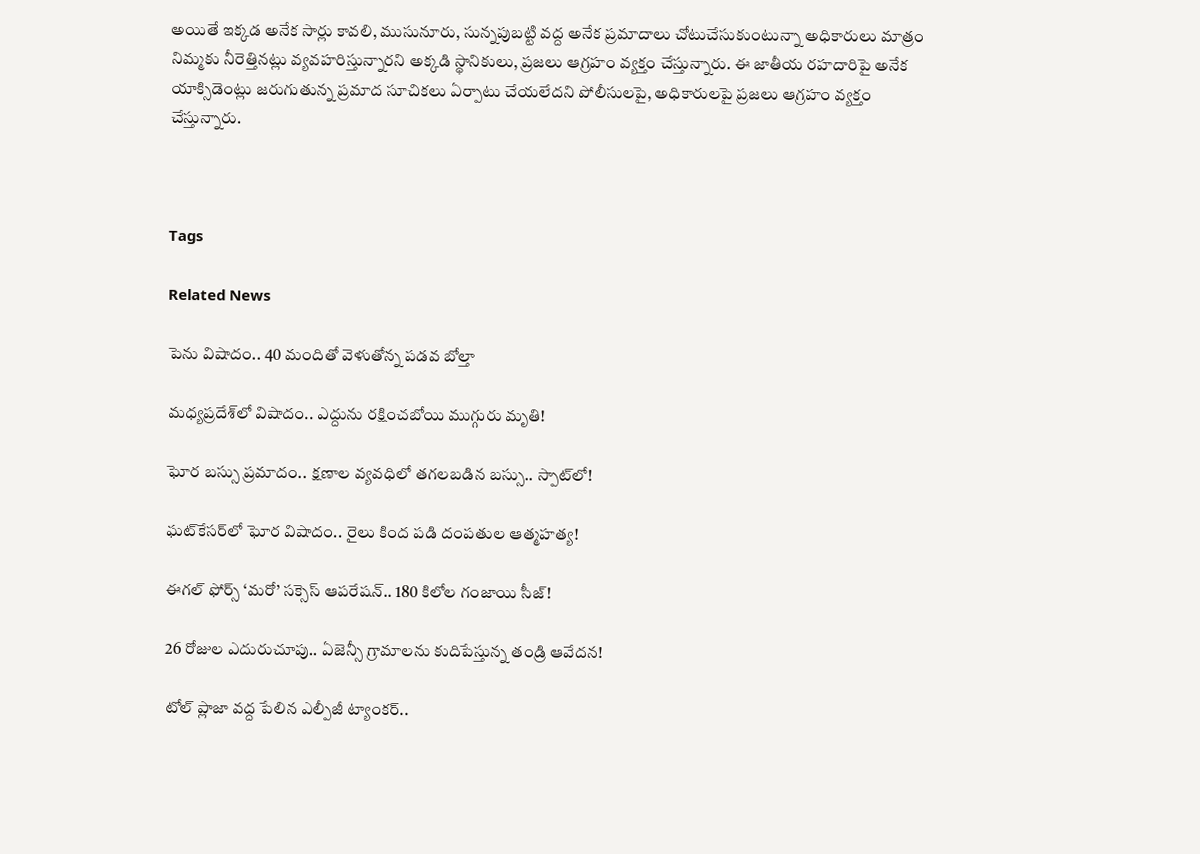అయితే ఇక్కడ అనేక సార్లు కావలి, ముసునూరు, సున్నపుబట్టి వద్ద అనేక ప్రమాదాలు చోటుచేసుకుంటున్నా అధికారులు మాత్రం నిమ్మకు నీరెత్తినట్లు వ్యవహరిస్తున్నారని అక్కడి స్థానికులు, ప్రజలు ఆగ్రహం వ్యక్తం చేస్తున్నారు. ఈ జాతీయ రహదారిపై అనేక యాక్సిడెంట్లు జరుగుతున్న ప్రమాద సూచికలు ఏర్పాటు చేయలేదని పోలీసులపై, అధికారులపై ప్రజలు ఆగ్రహం వ్యక్తం చేస్తున్నారు.



Tags

Related News

పెను విషాదం.. 40 మందితో వెళుతోన్న ప‌డ‌వ బోల్తా

మధ్యప్రదేశ్‌లో విషాదం.. ఎద్దును రక్షించబోయి ముగ్గురు మృతి!

ఘోర బస్సు ప్రమాదం.. క్షణాల వ్యవధిలో తగలబడిన బస్సు.. స్పాట్‌లో!

ఘట్‌కేసర్‌లో ఘోర విషాదం.. రైలు కింద పడి దంపతుల ఆత్మహత్య!

ఈగల్ ఫోర్స్ ‘మరో’ సక్సెస్ ఆపరేషన్.. 180 కిలోల గంజాయి సీజ్!

26 రోజుల ఎదురుచూపు.. ఏజెన్సీ గ్రామాలను కుదిపేస్తున్న తండ్రి ఆవేదన!

టోల్ ప్లాజా వద్ద పేలిన ఎల్పీజీ ట్యాంకర్..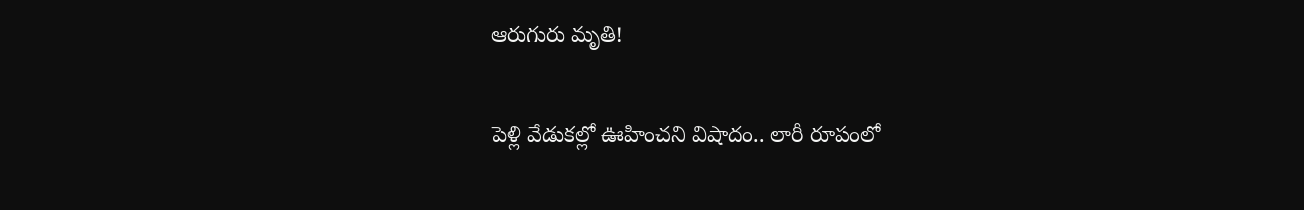ఆరుగురు మృతి!

పెళ్లి వేడుకల్లో ఊహించని విషాదం.. లారీ రూపంలో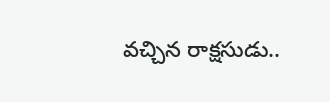వచ్చిన రాక్షసుడు..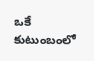ఒకే కుటుంబంలో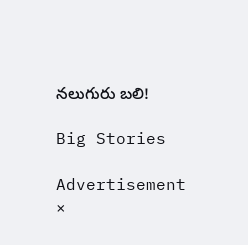నలుగురు బలి!

Big Stories

Advertisement
×